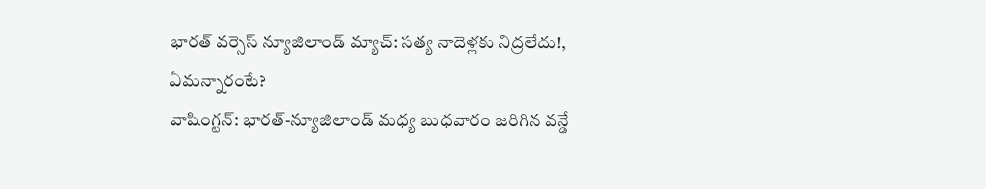భారత్ వర్సెస్ న్యూజిలాండ్ మ్యాచ్: సత్య నాదెళ్లకు నిద్రలేదు!, ఏమన్నారంటే?
వాషింగ్టన్: భారత్-న్యూజిలాండ్ మధ్య బుధవారం జరిగిన వన్డే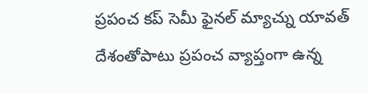ప్రపంచ కప్ సెమీ ఫైనల్ మ్యాచ్ను యావత్ దేశంతోపాటు ప్రపంచ వ్యాప్తంగా ఉన్న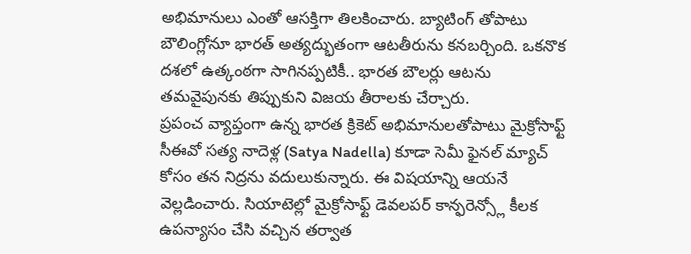అభిమానులు ఎంతో ఆసక్తిగా తిలకించారు. బ్యాటింగ్ తోపాటు బౌలింగ్లోనూ భారత్ అత్యద్భుతంగా ఆటతీరును కనబర్చింది. ఒకనొక దశలో ఉత్కంఠగా సాగినప్పటికీ.. భారత బౌలర్లు ఆటను తమవైపునకు తిప్పుకుని విజయ తీరాలకు చేర్చారు.
ప్రపంచ వ్యాప్తంగా ఉన్న భారత క్రికెట్ అభిమానులతోపాటు మైక్రోసాఫ్ట్ సీఈవో సత్య నాదెళ్ల (Satya Nadella) కూడా సెమీ ఫైనల్ మ్యాచ్ కోసం తన నిద్రను వదులుకున్నారు. ఈ విషయాన్ని ఆయనే వెల్లడించారు. సియాటెల్లో మైక్రోసాఫ్ట్ డెవలపర్ కాన్ఫరెన్స్లో కీలక ఉపన్యాసం చేసి వచ్చిన తర్వాత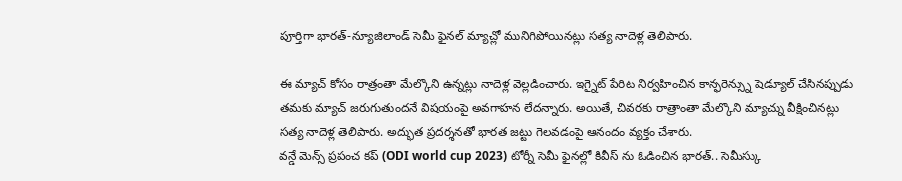పూర్తిగా భారత్-న్యూజిలాండ్ సెమీ ఫైనల్ మ్యాచ్లో మునిగిపోయినట్లు సత్య నాదెళ్ల తెలిపారు.

ఈ మ్యాచ్ కోసం రాత్రంతా మేల్కొని ఉన్నట్లు నాదెళ్ల వెల్లడించారు. ఇగ్నైట్ పేరిట నిర్వహించిన కాన్ఫరెన్స్ను షెడ్యూల్ చేసినప్పుడు తమకు మ్యాచ్ జరుగుతుందనే విషయంపై అవగాహన లేదన్నారు. అయితే, చివరకు రాత్రాంతా మేల్కొని మ్యాచ్ను వీక్షించినట్లు సత్య నాదెళ్ల తెలిపారు. అద్భుత ప్రదర్శనతో భారత జట్టు గెలవడంపై ఆనందం వ్యక్తం చేశారు.
వన్డే మెన్స్ ప్రపంచ కప్ (ODI world cup 2023) టోర్నీ సెమీ ఫైనల్లో కివీస్ ను ఓడించిన భారత్.. సెమీస్కు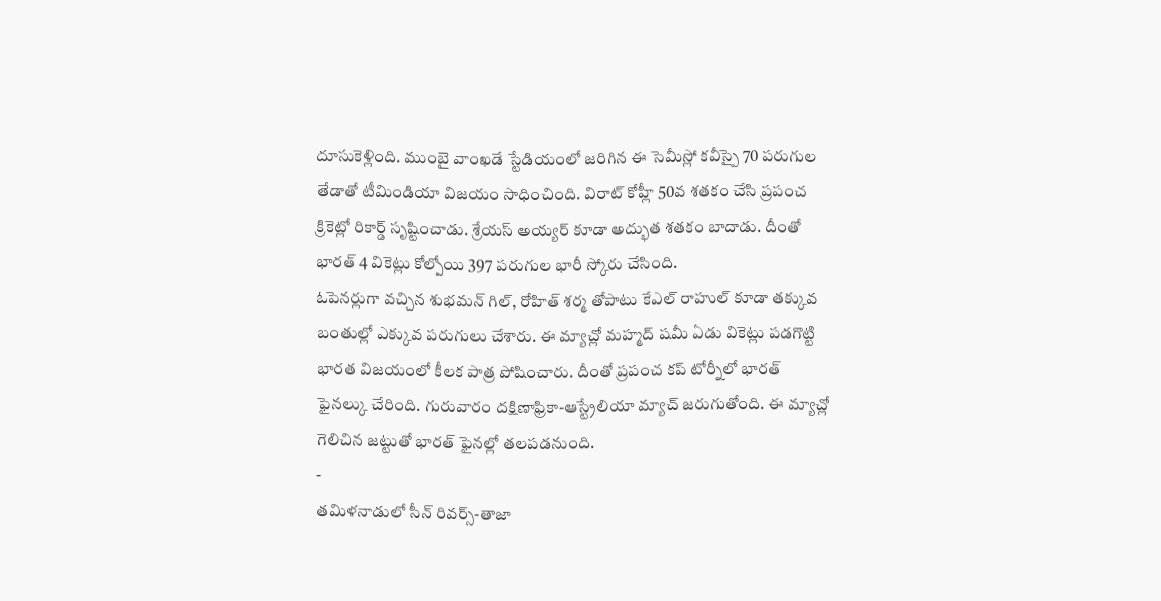దూసుకెళ్లింది. ముంబై వాంఖడే స్టేడియంలో జరిగిన ఈ సెమీస్లో కవీస్పై 70 పరుగుల తేడాతో టీమిండియా విజయం సాధించింది. విరాట్ కోహ్లీ 50వ శతకం చేసి ప్రపంచ క్రికెట్లో రికార్డ్ సృష్టించాడు. శ్రేయస్ అయ్యర్ కూడా అద్భుత శతకం బాదాడు. దీంతో భారత్ 4 వికెట్లు కోల్పోయి 397 పరుగుల భారీ స్కోరు చేసింది.
ఓపెనర్లుగా వచ్చిన శుభమన్ గిల్, రోహిత్ శర్మ తోపాటు కేఎల్ రాహుల్ కూడా తక్కువ బంతుల్లో ఎక్కువ పరుగులు చేశారు. ఈ మ్యాచ్లో మహ్మద్ షమీ ఏడు వికెట్లు పడగొట్టి భారత విజయంలో కీలక పాత్ర పోషించారు. దీంతో ప్రపంచ కప్ టోర్నీలో భారత్ ఫైనల్కు చేరింది. గురువారం దక్షిణాఫ్రికా-ఆస్ట్రేలియా మ్యాచ్ జరుగుతోంది. ఈ మ్యాచ్లో గెలిచిన జట్టుతో భారత్ ఫైనల్లో తలపడనుంది.
-
తమిళనాడులో సీన్ రివర్స్-తాజా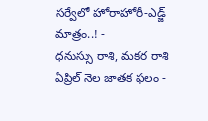సర్వేలో హోరాహోరీ-ఎడ్జ్ మాత్రం..! -
ధనుస్సు రాశి, మకర రాశి ఏప్రిల్ నెల జాతక ఫలం -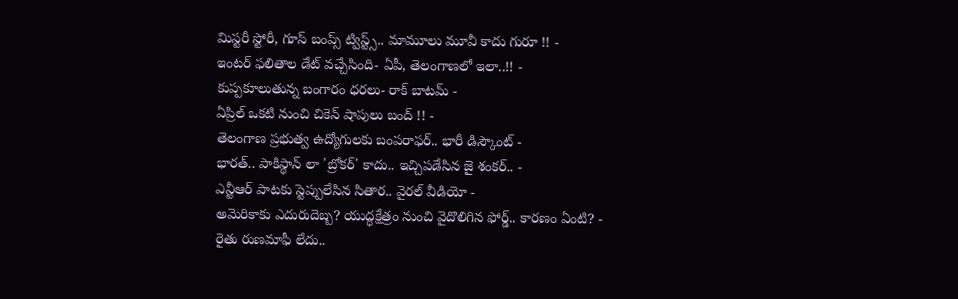మిస్టరీ స్టోరీ, గూస్ బంప్స్ ట్విస్ట్స్.. మామూలు మూవీ కాదు గురూ !! -
ఇంటర్ ఫలితాల డేట్ వచ్చేసింది- ఏపీ, తెలంగాణలో ఇలా..!! -
కుప్పకూలుతున్న బంగారం ధరలు- రాక్ బాటమ్ -
ఏప్రిల్ ఒకటి నుంచి చికెన్ షాపులు బంద్ !! -
తెలంగాణ ప్రభుత్వ ఉద్యోగులకు బంపరాఫర్.. భారీ డిస్కౌంట్ -
భారత్.. పాకిస్థాన్ లా 'బ్రోకర్' కాదు.. ఇచ్చిపడేసిన జై శంకర్.. -
ఎన్టీఆర్ పాటకు స్టెప్పులేసిన సితార.. వైరల్ వీడియో -
అమెరికాకు ఎదురుదెబ్బ? యుద్ధక్షేత్రం నుంచి వైదొలిగిన ఫోర్డ్.. కారణం ఏంటి? -
రైతు రుణమాఫీ లేదు..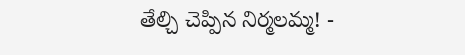తేల్చి చెప్పిన నిర్మలమ్మ! -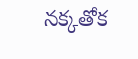నక్కతోక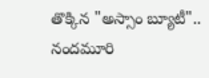తొక్కిన "అస్సాం బ్యూటీ".. నందమూరి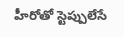హీరోతో స్టెప్పులేసే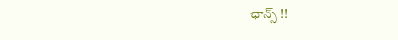ఛాన్స్ !!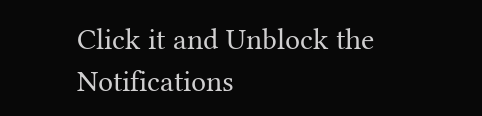Click it and Unblock the Notifications